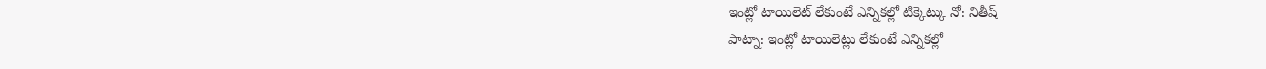ఇంట్లో టాయిలెట్ లేకుంటే ఎన్నికల్లో టిక్కెట్కు నో: నితీష్
పాట్నా: ఇంట్లో టాయిలెట్లు లేకుంటే ఎన్నికల్లో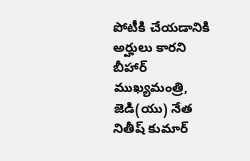పోటీకి చేయడానికి అర్హులు కారని బీహార్ ముఖ్యమంత్రి, జెడి(యు) నేత నితీష్ కుమార్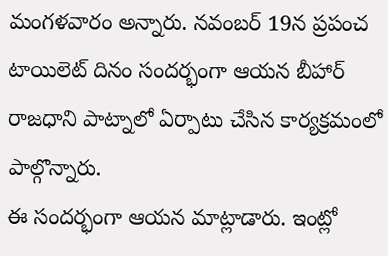మంగళవారం అన్నారు. నవంబర్ 19న ప్రపంచ టాయిలెట్ దినం సందర్భంగా ఆయన బీహార్ రాజధాని పాట్నాలో ఏర్పాటు చేసిన కార్యక్రమంలో పాల్గొన్నారు.
ఈ సందర్భంగా ఆయన మాట్లాడారు. ఇంట్లో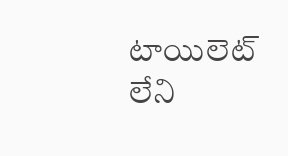టాయిలెట్ లేని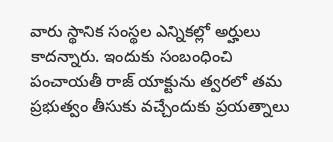వారు స్థానిక సంస్థల ఎన్నికల్లో అర్హులు కాదన్నారు. ఇందుకు సంబంధించి పంచాయతీ రాజ్ యాక్టును త్వరలో తమ ప్రభుత్వం తీసుకు వచ్చేందుకు ప్రయత్నాలు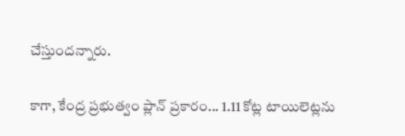చేస్తుందన్నారు.

కాగా, కేంద్ర ప్రభుత్వం ప్లాన్ ప్రకారం... 1.11 కోట్ల టాయిలెట్లను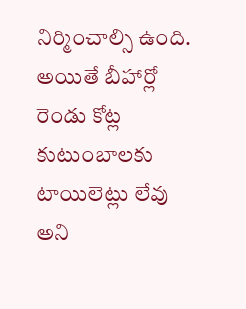నిర్మించాల్సి ఉంది. అయితే బీహార్లో రెండు కోట్ల కుటుంబాలకు టాయిలెట్లు లేవు అని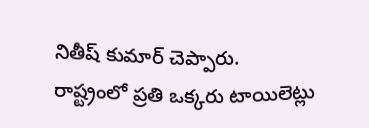నితీష్ కుమార్ చెప్పారు.
రాష్ట్రంలో ప్రతి ఒక్కరు టాయిలెట్లు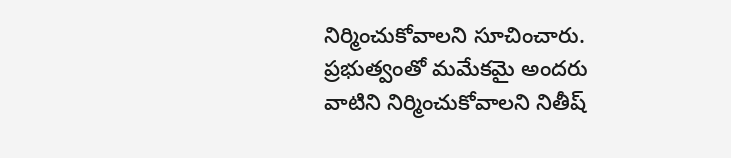నిర్మించుకోవాలని సూచించారు. ప్రభుత్వంతో మమేకమై అందరు వాటిని నిర్మించుకోవాలని నితీష్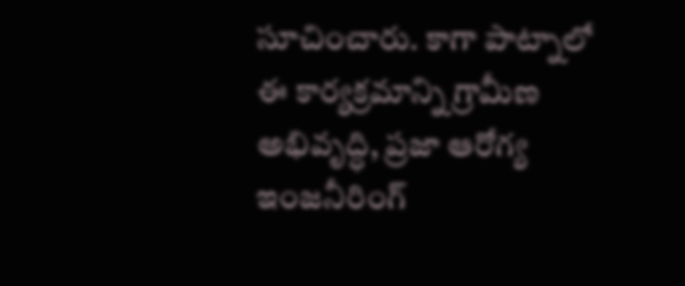సూచించారు. కాగా పాట్నాలో ఈ కార్యక్రమాన్ని గ్రామీణ అభివృద్ధి, ప్రజా ఆరోగ్య ఇంజనీరింగ్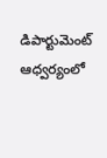డిపార్టుమెంట్ ఆధ్వర్యంలో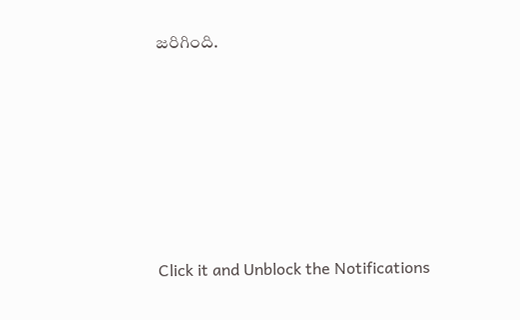జరిగింది.












Click it and Unblock the Notifications